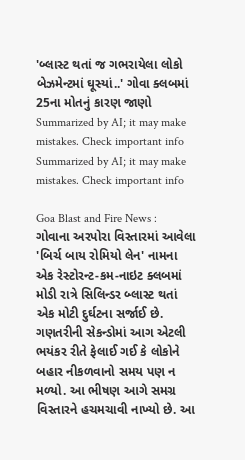'બ્લાસ્ટ થતાં જ ગભરાયેલા લોકો બેઝમેન્ટમાં ઘૂસ્યાં..' ગોવા ક્લબમાં 25ના મોતનું કારણ જાણો
Summarized by AI; it may make mistakes. Check important info
Summarized by AI; it may make mistakes. Check important info

Goa Blast and Fire News : ગોવાના અરપોરા વિસ્તારમાં આવેલા 'બિર્ચ બાય રોમિયો લેન' નામના એક રેસ્ટોરન્ટ-કમ-નાઇટ ક્લબમાં મોડી રાત્રે સિલિન્ડર બ્લાસ્ટ થતાં એક મોટી દુર્ઘટના સર્જાઈ છે. ગણતરીની સેકન્ડોમાં આગ એટલી ભયંકર રીતે ફેલાઈ ગઈ કે લોકોને બહાર નીકળવાનો સમય પણ ન મળ્યો. આ ભીષણ આગે સમગ્ર વિસ્તારને હચમચાવી નાખ્યો છે. આ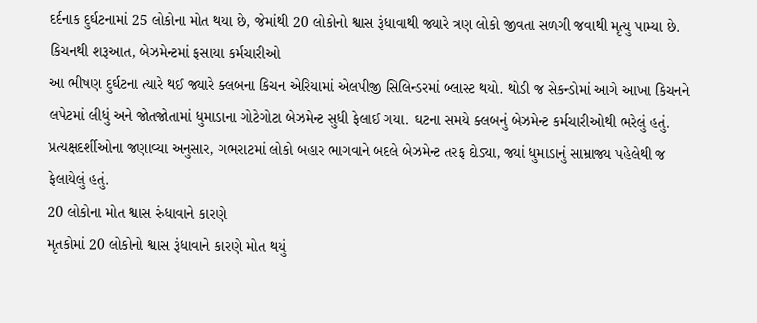દર્દનાક દુર્ઘટનામાં 25 લોકોના મોત થયા છે, જેમાંથી 20 લોકોનો શ્વાસ રૂંધાવાથી જ્યારે ત્રણ લોકો જીવતા સળગી જવાથી મૃત્યુ પામ્યા છે.
કિચનથી શરૂઆત, બેઝમેન્ટમાં ફસાયા કર્મચારીઓ
આ ભીષણ દુર્ઘટના ત્યારે થઈ જ્યારે ક્લબના કિચન એરિયામાં એલપીજી સિલિન્ડરમાં બ્લાસ્ટ થયો. થોડી જ સેકન્ડોમાં આગે આખા કિચનને લપેટમાં લીધું અને જોતજોતામાં ધુમાડાના ગોટેગોટા બેઝમેન્ટ સુધી ફેલાઈ ગયા. ઘટના સમયે ક્લબનું બેઝમેન્ટ કર્મચારીઓથી ભરેલું હતું. પ્રત્યક્ષદર્શીઓના જણાવ્યા અનુસાર, ગભરાટમાં લોકો બહાર ભાગવાને બદલે બેઝમેન્ટ તરફ દોડ્યા, જ્યાં ધુમાડાનું સામ્રાજ્ય પહેલેથી જ ફેલાયેલું હતું.
20 લોકોના મોત શ્વાસ રુંધાવાને કારણે
મૃતકોમાં 20 લોકોનો શ્વાસ રૂંધાવાને કારણે મોત થયું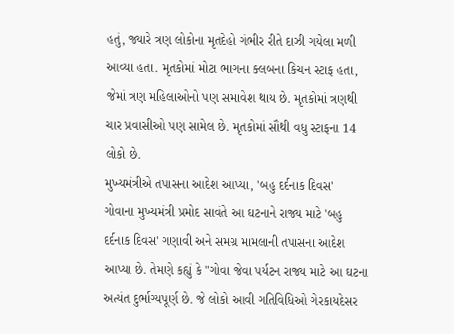હતું, જ્યારે ત્રણ લોકોના મૃતદેહો ગંભીર રીતે દાઝી ગયેલા મળી આવ્યા હતા. મૃતકોમાં મોટા ભાગના ક્લબના કિચન સ્ટાફ હતા, જેમાં ત્રણ મહિલાઓનો પણ સમાવેશ થાય છે. મૃતકોમાં ત્રણથી ચાર પ્રવાસીઓ પણ સામેલ છે. મૃતકોમાં સૌથી વધુ સ્ટાફના 14 લોકો છે.
મુખ્યમંત્રીએ તપાસના આદેશ આપ્યા, 'બહુ દર્દનાક દિવસ'
ગોવાના મુખ્યમંત્રી પ્રમોદ સાવંતે આ ઘટનાને રાજ્ય માટે 'બહુ દર્દનાક દિવસ' ગણાવી અને સમગ્ર મામલાની તપાસના આદેશ આપ્યા છે. તેમણે કહ્યું કે "ગોવા જેવા પર્યટન રાજ્ય માટે આ ઘટના અત્યંત દુર્ભાગ્યપૂર્ણ છે. જે લોકો આવી ગતિવિધિઓ ગેરકાયદેસર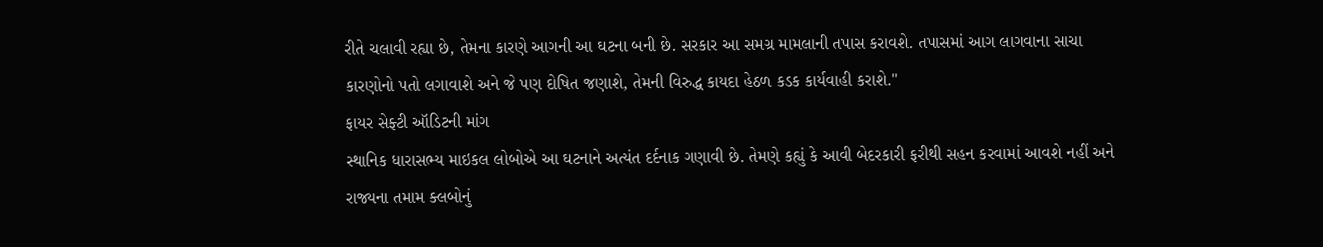રીતે ચલાવી રહ્યા છે, તેમના કારણે આગની આ ઘટના બની છે. સરકાર આ સમગ્ર મામલાની તપાસ કરાવશે. તપાસમાં આગ લાગવાના સાચા કારણોનો પતો લગાવાશે અને જે પણ દોષિત જણાશે, તેમની વિરુદ્ધ કાયદા હેઠળ કડક કાર્યવાહી કરાશે."
ફાયર સેફ્ટી ઑડિટની માંગ
સ્થાનિક ધારાસભ્ય માઇકલ લોબોએ આ ઘટનાને અત્યંત દર્દનાક ગણાવી છે. તેમણે કહ્યું કે આવી બેદરકારી ફરીથી સહન કરવામાં આવશે નહીં અને રાજ્યના તમામ ક્લબોનું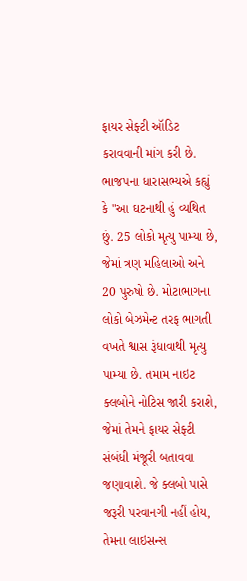ફાયર સેફ્ટી ઑડિટ કરાવવાની માંગ કરી છે. ભાજપના ધારાસભ્યએ કહ્યું કે "આ ઘટનાથી હું વ્યથિત છું. 25 લોકો મૃત્યુ પામ્યા છે, જેમાં ત્રણ મહિલાઓ અને 20 પુરુષો છે. મોટાભાગના લોકો બેઝમેન્ટ તરફ ભાગતી વખતે શ્વાસ રૂંધાવાથી મૃત્યુ પામ્યા છે. તમામ નાઇટ ક્લબોને નોટિસ જારી કરાશે, જેમાં તેમને ફાયર સેફ્ટી સંબંધી મંજૂરી બતાવવા જણાવાશે. જે ક્લબો પાસે જરૂરી પરવાનગી નહીં હોય, તેમના લાઇસન્સ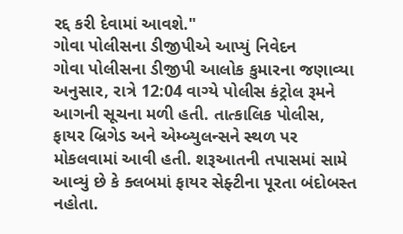રદ્દ કરી દેવામાં આવશે."
ગોવા પોલીસના ડીજીપીએ આપ્યું નિવેદન
ગોવા પોલીસના ડીજીપી આલોક કુમારના જણાવ્યા અનુસાર, રાત્રે 12:04 વાગ્યે પોલીસ કંટ્રોલ રૂમને આગની સૂચના મળી હતી. તાત્કાલિક પોલીસ, ફાયર બ્રિગેડ અને એમ્બ્યુલન્સને સ્થળ પર મોકલવામાં આવી હતી. શરૂઆતની તપાસમાં સામે આવ્યું છે કે ક્લબમાં ફાયર સેફ્ટીના પૂરતા બંદોબસ્ત નહોતા.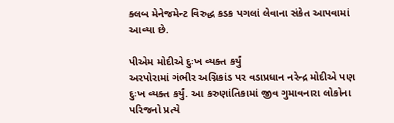ક્લબ મેનેજમેન્ટ વિરુદ્ધ કડક પગલાં લેવાના સંકેત આપવામાં આવ્યા છે.

પીએમ મોદીએ દુઃખ વ્યક્ત કર્યું
અરપોરામાં ગંભીર અગ્નિકાંડ પર વડાપ્રધાન નરેન્દ્ર મોદીએ પણ દુઃખ વ્યક્ત કર્યું. આ કરુણાંતિકામાં જીવ ગુમાવનારા લોકોના પરિજનો પ્રત્યે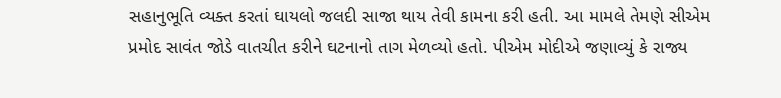સહાનુભૂતિ વ્યક્ત કરતાં ઘાયલો જલદી સાજા થાય તેવી કામના કરી હતી. આ મામલે તેમણે સીએમ પ્રમોદ સાવંત જોડે વાતચીત કરીને ઘટનાનો તાગ મેળવ્યો હતો. પીએમ મોદીએ જણાવ્યું કે રાજ્ય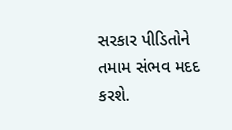સરકાર પીડિતોને તમામ સંભવ મદદ કરશે.